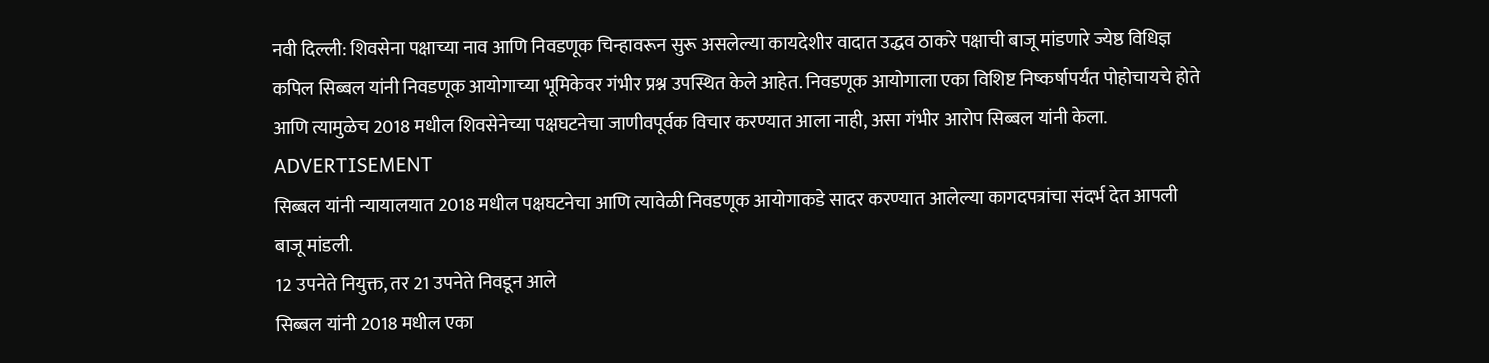नवी दिल्ली: शिवसेना पक्षाच्या नाव आणि निवडणूक चिन्हावरून सुरू असलेल्या कायदेशीर वादात उद्धव ठाकरे पक्षाची बाजू मांडणारे ज्येष्ठ विधिज्ञ कपिल सिब्बल यांनी निवडणूक आयोगाच्या भूमिकेवर गंभीर प्रश्न उपस्थित केले आहेत. निवडणूक आयोगाला एका विशिष्ट निष्कर्षापर्यंत पोहोचायचे होते आणि त्यामुळेच 2018 मधील शिवसेनेच्या पक्षघटनेचा जाणीवपूर्वक विचार करण्यात आला नाही, असा गंभीर आरोप सिब्बल यांनी केला.
ADVERTISEMENT
सिब्बल यांनी न्यायालयात 2018 मधील पक्षघटनेचा आणि त्यावेळी निवडणूक आयोगाकडे सादर करण्यात आलेल्या कागदपत्रांचा संदर्भ देत आपली बाजू मांडली.
12 उपनेते नियुक्त, तर 21 उपनेते निवडून आले
सिब्बल यांनी 2018 मधील एका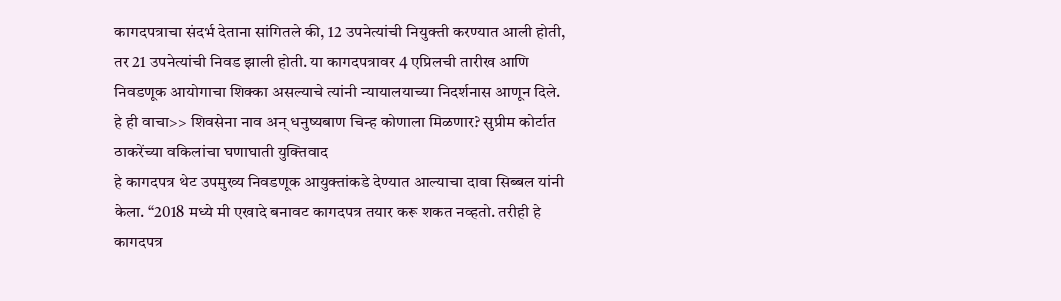कागदपत्राचा संदर्भ देताना सांगितले की, 12 उपनेत्यांची नियुक्ती करण्यात आली होती, तर 21 उपनेत्यांची निवड झाली होती. या कागदपत्रावर 4 एप्रिलची तारीख आणि निवडणूक आयोगाचा शिक्का असल्याचे त्यांनी न्यायालयाच्या निदर्शनास आणून दिले.
हे ही वाचा>> शिवसेना नाव अन् धनुष्यबाण चिन्ह कोणाला मिळणार? सुप्रीम कोर्टात ठाकरेंच्या वकिलांचा घणाघाती युक्तिवाद
हे कागदपत्र थेट उपमुख्य निवडणूक आयुक्तांकडे देण्यात आल्याचा दावा सिब्बल यांनी केला. “2018 मध्ये मी एखादे बनावट कागदपत्र तयार करू शकत नव्हतो. तरीही हे कागदपत्र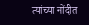त्यांच्या नोंदीत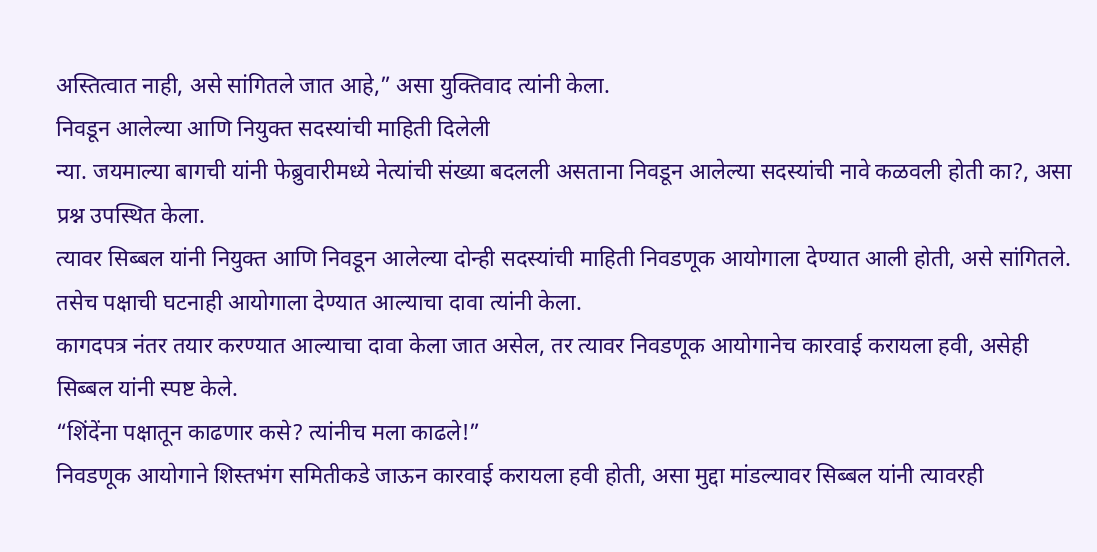अस्तित्वात नाही, असे सांगितले जात आहे,” असा युक्तिवाद त्यांनी केला.
निवडून आलेल्या आणि नियुक्त सदस्यांची माहिती दिलेली
न्या. जयमाल्या बागची यांनी फेब्रुवारीमध्ये नेत्यांची संख्या बदलली असताना निवडून आलेल्या सदस्यांची नावे कळवली होती का?, असा प्रश्न उपस्थित केला.
त्यावर सिब्बल यांनी नियुक्त आणि निवडून आलेल्या दोन्ही सदस्यांची माहिती निवडणूक आयोगाला देण्यात आली होती, असे सांगितले. तसेच पक्षाची घटनाही आयोगाला देण्यात आल्याचा दावा त्यांनी केला.
कागदपत्र नंतर तयार करण्यात आल्याचा दावा केला जात असेल, तर त्यावर निवडणूक आयोगानेच कारवाई करायला हवी, असेही सिब्बल यांनी स्पष्ट केले.
“शिंदेंना पक्षातून काढणार कसे? त्यांनीच मला काढले!”
निवडणूक आयोगाने शिस्तभंग समितीकडे जाऊन कारवाई करायला हवी होती, असा मुद्दा मांडल्यावर सिब्बल यांनी त्यावरही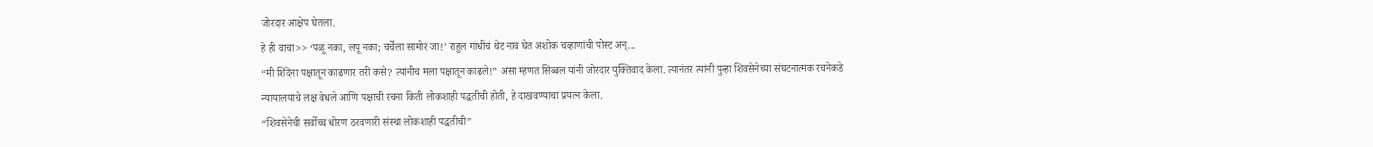जोरदार आक्षेप घेतला.
हे ही वाचा>> ‘पळू नका, लपू नका; चर्चेला सामोरं जा!’ राहुल गांधींचं थेट नाव घेत अशोक चव्हाणांची पोस्ट अन्...
“मी शिंदेंना पक्षातून काढणार तरी कसे? त्यांनीच मला पक्षातून काढले!” असा म्हणत सिब्बल यांनी जोरदार युक्तिवाद केला. त्यानंतर त्यांनी पुन्हा शिवसेनेच्या संघटनात्मक रचनेकडे न्यायालयाचे लक्ष वेधले आणि पक्षाची रचना किती लोकशाही पद्धतीची होती, हे दाखवण्याचा प्रयत्न केला.
“शिवसेनेची सर्वोच्च धोरण ठरवणारी संस्था लोकशाही पद्धतीची”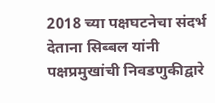2018 च्या पक्षघटनेचा संदर्भ देताना सिब्बल यांनी पक्षप्रमुखांची निवडणुकीद्वारे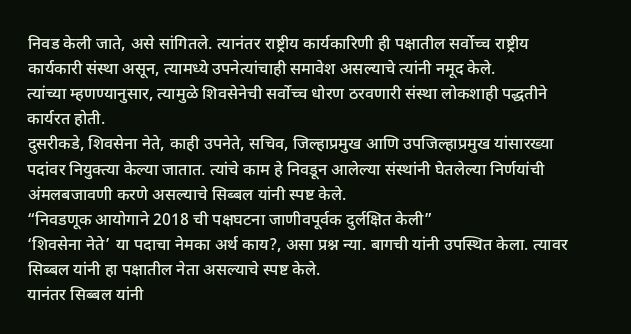निवड केली जाते, असे सांगितले. त्यानंतर राष्ट्रीय कार्यकारिणी ही पक्षातील सर्वोच्च राष्ट्रीय कार्यकारी संस्था असून, त्यामध्ये उपनेत्यांचाही समावेश असल्याचे त्यांनी नमूद केले.
त्यांच्या म्हणण्यानुसार, त्यामुळे शिवसेनेची सर्वोच्च धोरण ठरवणारी संस्था लोकशाही पद्धतीने कार्यरत होती.
दुसरीकडे, शिवसेना नेते, काही उपनेते, सचिव, जिल्हाप्रमुख आणि उपजिल्हाप्रमुख यांसारख्या पदांवर नियुक्त्या केल्या जातात. त्यांचे काम हे निवडून आलेल्या संस्थांनी घेतलेल्या निर्णयांची अंमलबजावणी करणे असल्याचे सिब्बल यांनी स्पष्ट केले.
“निवडणूक आयोगाने 2018 ची पक्षघटना जाणीवपूर्वक दुर्लक्षित केली”
‘शिवसेना नेते’ या पदाचा नेमका अर्थ काय?, असा प्रश्न न्या. बागची यांनी उपस्थित केला. त्यावर सिब्बल यांनी हा पक्षातील नेता असल्याचे स्पष्ट केले.
यानंतर सिब्बल यांनी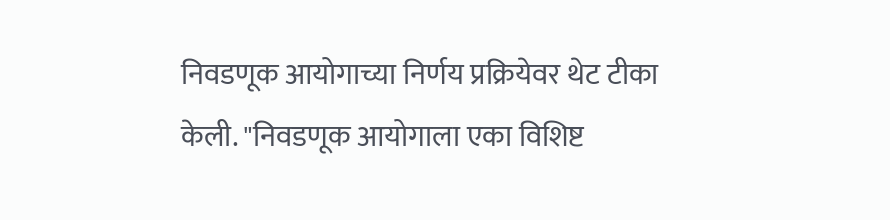निवडणूक आयोगाच्या निर्णय प्रक्रियेवर थेट टीका केली. "निवडणूक आयोगाला एका विशिष्ट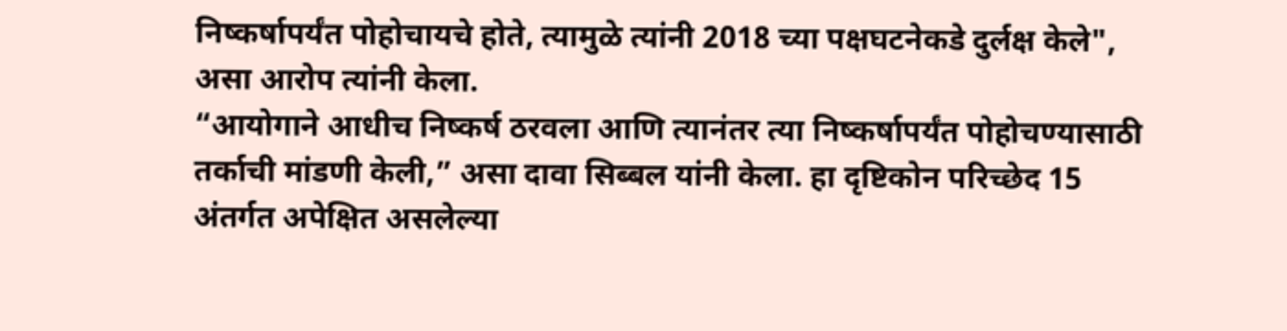निष्कर्षापर्यंत पोहोचायचे होते, त्यामुळे त्यांनी 2018 च्या पक्षघटनेकडे दुर्लक्ष केले", असा आरोप त्यांनी केला.
“आयोगाने आधीच निष्कर्ष ठरवला आणि त्यानंतर त्या निष्कर्षापर्यंत पोहोचण्यासाठी तर्काची मांडणी केली,” असा दावा सिब्बल यांनी केला. हा दृष्टिकोन परिच्छेद 15 अंतर्गत अपेक्षित असलेल्या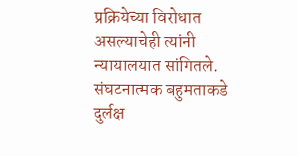प्रक्रियेच्या विरोधात असल्याचेही त्यांनी न्यायालयात सांगितले.
संघटनात्मक बहुमताकडे दुर्लक्ष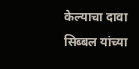केल्याचा दावा
सिब्बल यांच्या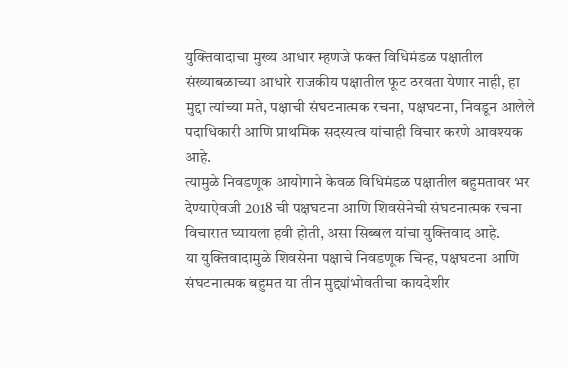युक्तिवादाचा मुख्य आधार म्हणजे फक्त विधिमंडळ पक्षातील संख्याबळाच्या आधारे राजकीय पक्षातील फूट ठरवता येणार नाही, हा मुद्दा त्यांच्या मते, पक्षाची संघटनात्मक रचना, पक्षघटना, निवडून आलेले पदाधिकारी आणि प्राथमिक सदस्यत्व यांचाही विचार करणे आवश्यक आहे.
त्यामुळे निवडणूक आयोगाने केवळ विधिमंडळ पक्षातील बहुमतावर भर देण्याऐवजी 2018 ची पक्षघटना आणि शिवसेनेची संघटनात्मक रचना विचारात घ्यायला हवी होती, असा सिब्बल यांचा युक्तिवाद आहे.
या युक्तिवादामुळे शिवसेना पक्षाचे निवडणूक चिन्ह, पक्षघटना आणि संघटनात्मक बहुमत या तीन मुद्द्यांभोवतीचा कायदेशीर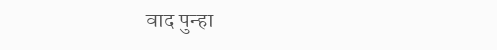वाद पुन्हा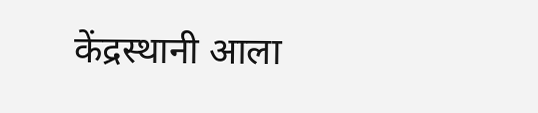केंद्रस्थानी आला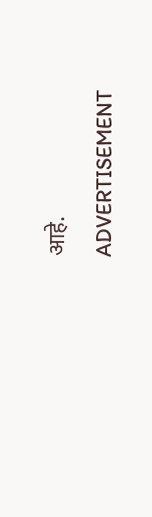आहे.
ADVERTISEMENT